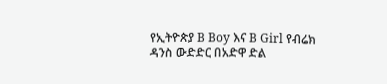የኢትዮጵያ B Boy እና B Girl የብሬክ ዳንስ ውድድር በአድዋ ድል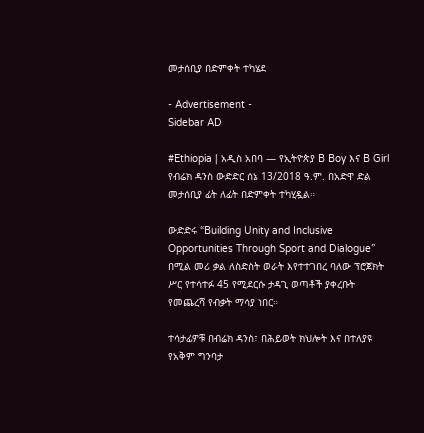መታሰቢያ በድምቀት ተካሄደ

- Advertisement -
Sidebar AD

#Ethiopia | አዲስ አበባ — የኢትዮጵያ B Boy እና B Girl የብሬክ ዳንስ ውድድር ሰኔ 13/2018 ዓ.ም. በአድዋ ድል መታሰቢያ ፊት ለፊት በድምቀት ተካሂዷል።

ውድድሩ “Building Unity and Inclusive Opportunities Through Sport and Dialogue” በሚል መሪ ቃል ለስድስት ወራት እየተተገበረ ባለው ፕሮጀክት ሥር የተሳተፉ 45 የሚደርሱ ታዳጊ ወጣቶች ያቀረቡት የመጨረሻ የብቃት ማሳያ ነበር።

ተሳታፊዎቹ በብሬክ ዳንስ፣ በሕይወት ክህሎት እና በተለያዩ የአቅም ግንባታ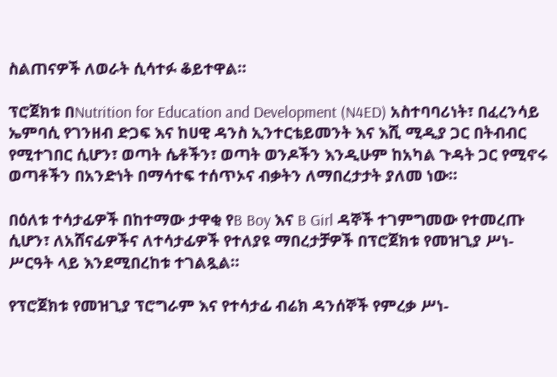ስልጠናዎች ለወራት ሲሳተፉ ቆይተዋል።

ፕሮጀክቱ በNutrition for Education and Development (N4ED) አስተባባሪነት፣ በፈረንሳይ ኤምባሲ የገንዘብ ድጋፍ እና ከሀዊ ዳንስ ኢንተርቴይመንት እና እሺ ሚዲያ ጋር በትብብር የሚተገበር ሲሆን፣ ወጣት ሴቶችን፣ ወጣት ወንዶችን እንዲሁም ከአካል ጉዳት ጋር የሚኖሩ ወጣቶችን በአንድነት በማሳተፍ ተሰጥኦና ብቃትን ለማበረታታት ያለመ ነው።

በዕለቱ ተሳታፊዎች በከተማው ታዋቂ የB Boy እና B Girl ዳኞች ተገምግመው የተመረጡ ሲሆን፣ ለአሸናፊዎችና ለተሳታፊዎች የተለያዩ ማበረታቻዎች በፕሮጀክቱ የመዝጊያ ሥነ-ሥርዓት ላይ እንደሚበረከቱ ተገልጿል።

የፕሮጀክቱ የመዝጊያ ፕሮግራም እና የተሳታፊ ብሬክ ዳንሰኞች የምረቃ ሥነ-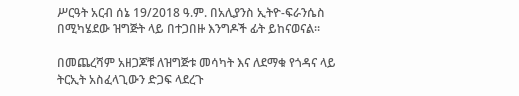ሥርዓት አርብ ሰኔ 19/2018 ዓ.ም. በአሊያንስ ኢትዮ-ፍራንሴስ በሚካሄደው ዝግጅት ላይ በተጋበዙ እንግዶች ፊት ይከናወናል።

በመጨረሻም አዘጋጆቹ ለዝግጅቱ መሳካት እና ለደማቁ የጎዳና ላይ ትርኢት አስፈላጊውን ድጋፍ ላደረጉ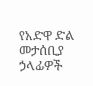የአድዋ ድል መታሰቢያ ኃላፊዎች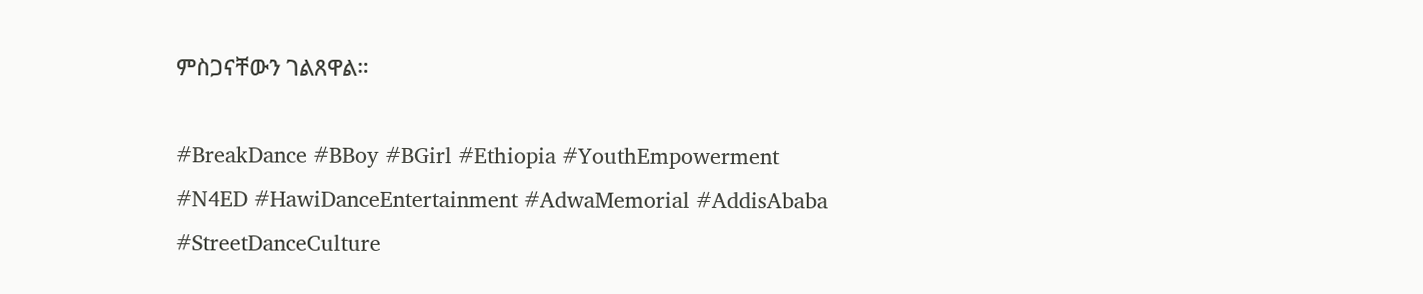ምስጋናቸውን ገልጸዋል።

#BreakDance #BBoy #BGirl #Ethiopia #YouthEmpowerment #N4ED #HawiDanceEntertainment #AdwaMemorial #AddisAbaba #StreetDanceCulture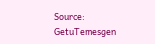Source: GetuTemesgen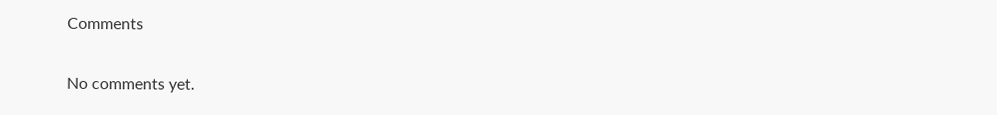Comments

No comments yet.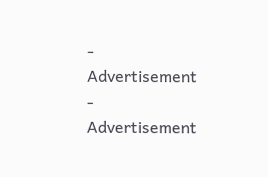- Advertisement -
Advertisement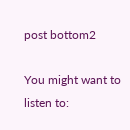post bottom2

You might want to listen to: